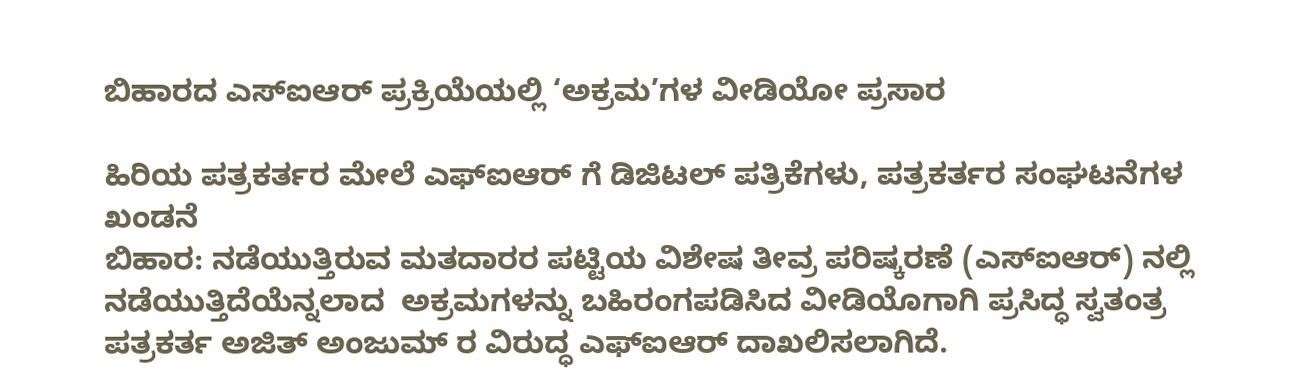ಬಿಹಾರದ ಎಸ್‍ಐಆರ್ ಪ್ರಕ್ರಿಯೆಯಲ್ಲಿ ‘ಅಕ್ರಮ’ಗಳ ವೀಡಿಯೋ ಪ್ರಸಾರ

ಹಿರಿಯ ಪತ್ರಕರ್ತರ ಮೇಲೆ ಎಫ್‍ಐಆರ್ ಗೆ ಡಿಜಿಟಲ್‍ ಪತ್ರಿಕೆಗಳು, ಪತ್ರಕರ್ತರ ಸಂಘಟನೆಗಳ ಖಂಡನೆ
ಬಿಹಾರ: ನಡೆಯುತ್ತಿರುವ ಮತದಾರರ ಪಟ್ಟಿಯ ವಿಶೇಷ ತೀವ್ರ ಪರಿಷ್ಕರಣೆ (ಎಸ್‍ಐಆರ್) ನಲ್ಲಿ ನಡೆಯುತ್ತಿದೆಯೆನ್ನಲಾದ  ಅಕ್ರಮಗಳನ್ನು ಬಹಿರಂಗಪಡಿಸಿದ ವೀಡಿಯೊಗಾಗಿ ಪ್ರಸಿದ್ಧ ಸ್ವತಂತ್ರ ಪತ್ರಕರ್ತ ಅಜಿತ್ ಅಂಜುಮ್ ರ ವಿರುದ್ಧ ಎಫ್‍ಐಆರ್ ದಾಖಲಿಸಲಾಗಿದೆ.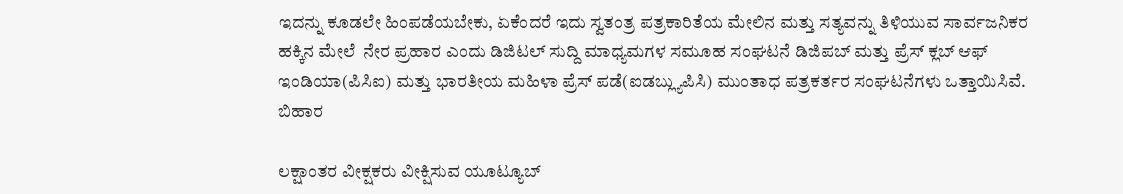ಇದನ್ನು ಕೂಡಲೇ ಹಿಂಪಡೆಯಬೇಕು, ಏಕೆಂದರೆ ಇದು ಸ್ವತಂತ್ರ ಪತ್ರಕಾರಿತೆಯ ಮೇಲಿನ ಮತ್ತು ಸತ್ಯವನ್ನು ತಿಳಿಯುವ ಸಾರ್ವಜನಿಕರ ಹಕ್ಕಿನ ಮೇಲೆ  ನೇರ ಪ್ರಹಾರ ಎಂದು ಡಿಜಿಟಲ್ ಸುದ್ದಿ ಮಾಧ್ಯಮಗಳ ಸಮೂಹ ಸಂಘಟನೆ ಡಿಜಿಪಬ್ ಮತ್ತು ಪ್ರೆಸ್ ಕ್ಲಬ್ ಆಫ್ ಇಂಡಿಯಾ(ಪಿಸಿಐ) ಮತ್ತು ಭಾರತೀಯ ಮಹಿಳಾ ಪ್ರೆಸ್ ಪಡೆ(ಐಡಬ್ಲ್ಯುಪಿಸಿ) ಮುಂತಾಧ ಪತ್ರಕರ್ತರ ಸಂಘಟನೆಗಳು ಒತ್ತಾಯಿಸಿವೆ. ಬಿಹಾರ

ಲಕ್ಷಾಂತರ ವೀಕ್ಷಕರು ವೀಕ್ಷಿಸುವ ಯೂಟ್ಯೂಬ್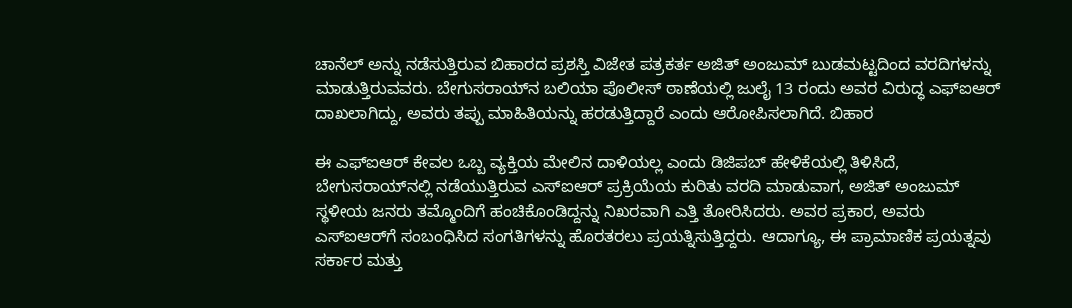ಚಾನೆಲ್ ಅನ್ನು ನಡೆಸುತ್ತಿರುವ ಬಿಹಾರದ ಪ್ರಶಸ್ತಿ ವಿಜೇತ ಪತ್ರಕರ್ತ ಅಜಿತ್ ಅಂಜುಮ್ ಬುಡಮಟ್ಟದಿಂದ ವರದಿಗಳನ್ನು ಮಾಡುತ್ತಿರುವವರು. ಬೇಗುಸರಾಯ್‌ನ ಬಲಿಯಾ ಪೊಲೀಸ್ ಠಾಣೆಯಲ್ಲಿ ಜುಲೈ 13 ರಂದು ಅವರ ವಿರುದ್ಧ ಎಫ್‌ಐಆರ್ ದಾಖಲಾಗಿದ್ದು, ಅವರು ತಪ್ಪು ಮಾಹಿತಿಯನ್ನು ಹರಡುತ್ತಿದ್ದಾರೆ ಎಂದು ಆರೋಪಿಸಲಾಗಿದೆ. ಬಿಹಾರ

ಈ ಎಫ್‌ಐಆರ್ ಕೇವಲ ಒಬ್ಬ ವ್ಯಕ್ತಿಯ ಮೇಲಿನ ದಾಳಿಯಲ್ಲ ಎಂದು ಡಿಜಿಪಬ್ ಹೇಳಿಕೆಯಲ್ಲಿ ತಿಳಿಸಿದೆ, ಬೇಗುಸರಾಯ್‌ನಲ್ಲಿ ನಡೆಯುತ್ತಿರುವ ಎಸ್‌ಐಆರ್ ಪ್ರಕ್ರಿಯೆಯ ಕುರಿತು ವರದಿ ಮಾಡುವಾಗ, ಅಜಿತ್ ಅಂಜುಮ್ ಸ್ಥಳೀಯ ಜನರು ತಮ್ಮೊಂದಿಗೆ ಹಂಚಿಕೊಂಡಿದ್ದನ್ನು ನಿಖರವಾಗಿ ಎತ್ತಿ ತೋರಿಸಿದರು. ಅವರ ಪ್ರಕಾರ, ಅವರು ಎಸ್‌ಐಆರ್‌ಗೆ ಸಂಬಂಧಿಸಿದ ಸಂಗತಿಗಳನ್ನು ಹೊರತರಲು ಪ್ರಯತ್ನಿಸುತ್ತಿದ್ದರು. ಆದಾಗ್ಯೂ, ಈ ಪ್ರಾಮಾಣಿಕ ಪ್ರಯತ್ನವು ಸರ್ಕಾರ ಮತ್ತು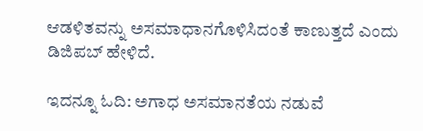ಆಡಳಿತವನ್ನು ಅಸಮಾಧಾನಗೊಳಿಸಿದಂತೆ ಕಾಣುತ್ತದೆ ಎಂದು ಡಿಜಿಪಬ್‍ ಹೇಳಿದೆ.

ಇದನ್ನೂ ಓದಿ: ಅಗಾಧ ಅಸಮಾನತೆಯ ನಡುವೆ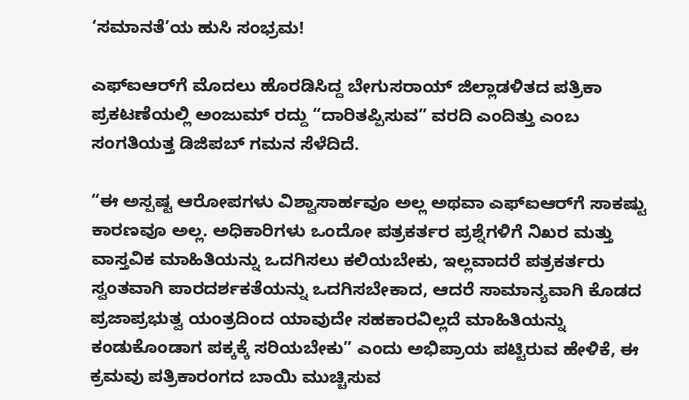‘ಸಮಾನತೆ’ಯ ಹುಸಿ ಸಂಭ್ರಮ!

ಎಫ್‌ಐಆರ್‌ಗೆ ಮೊದಲು ಹೊರಡಿಸಿದ್ದ ಬೇಗುಸರಾಯ್ ಜಿಲ್ಲಾಡಳಿತದ ಪತ್ರಿಕಾ ಪ್ರಕಟಣೆಯಲ್ಲಿ ಅಂಜುಮ್ ರದ್ದು “ದಾರಿತಪ್ಪಿಸುವ” ವರದಿ ಎಂದಿತ್ತು ಎಂಬ ಸಂಗತಿಯತ್ತ ಡಿಜಿಪಬ್‍ ಗಮನ ಸೆಳೆದಿದೆ.

“ಈ ಅಸ್ಪಷ್ಟ ಆರೋಪಗಳು ವಿಶ್ವಾಸಾರ್ಹವೂ ಅಲ್ಲ ಅಥವಾ ಎಫ್‌ಐಆರ್‌ಗೆ ಸಾಕಷ್ಟು ಕಾರಣವೂ ಅಲ್ಲ. ಅಧಿಕಾರಿಗಳು ಒಂದೋ ಪತ್ರಕರ್ತರ ಪ್ರಶ್ನೆಗಳಿಗೆ ನಿಖರ ಮತ್ತು ವಾಸ್ತವಿಕ ಮಾಹಿತಿಯನ್ನು ಒದಗಿಸಲು ಕಲಿಯಬೇಕು, ಇಲ್ಲವಾದರೆ ಪತ್ರಕರ್ತರು ಸ್ವಂತವಾಗಿ ಪಾರದರ್ಶಕತೆಯನ್ನು ಒದಗಿಸಬೇಕಾದ, ಆದರೆ ಸಾಮಾನ್ಯವಾಗಿ ಕೊಡದ ಪ್ರಜಾಪ್ರಭುತ್ವ ಯಂತ್ರದಿಂದ ಯಾವುದೇ ಸಹಕಾರವಿಲ್ಲದೆ ಮಾಹಿತಿಯನ್ನು ಕಂಡುಕೊಂಡಾಗ ಪಕ್ಕಕ್ಕೆ ಸರಿಯಬೇಕು” ಎಂದು ಅಭಿಪ್ರಾಯ ಪಟ್ಟಿರುವ ಹೇಳಿಕೆ, ಈ ಕ್ರಮವು ಪತ್ರಿಕಾರಂಗದ ಬಾಯಿ ಮುಚ್ಚಿಸುವ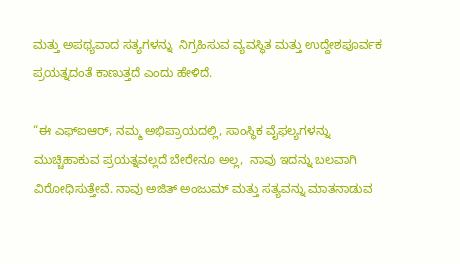ಮತ್ತು ಅಪಥ್ಯವಾದ ಸತ್ಯಗಳನ್ನು  ನಿಗ್ರಹಿಸುವ ವ್ಯವಸ್ಥಿತ ಮತ್ತು ಉದ್ದೇಶಪೂರ್ವಕ ಪ್ರಯತ್ನದಂತೆ ಕಾಣುತ್ತದೆ ಎಂದು ಹೇಳಿದೆ.

“ಈ ಎಫ್‌ಐಆರ್, ನಮ್ಮ ಅಭಿಪ್ರಾಯದಲ್ಲಿ, ಸಾಂಸ್ಥಿಕ ವೈಫಲ್ಯಗಳನ್ನು ಮುಚ್ಚಿಹಾಕುವ ಪ್ರಯತ್ನವಲ್ಲದೆ ಬೇರೇನೂ ಅಲ್ಲ,  ನಾವು ಇದನ್ನು ಬಲವಾಗಿ ವಿರೋಧಿಸುತ್ತೇವೆ. ನಾವು ಅಜಿತ್ ಅಂಜುಮ್ ಮತ್ತು ಸತ್ಯವನ್ನು ಮಾತನಾಡುವ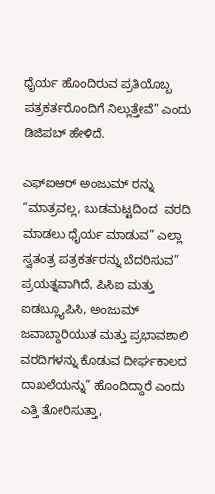ಧೈರ್ಯ ಹೊಂದಿರುವ ಪ್ರತಿಯೊಬ್ಬ ಪತ್ರಕರ್ತರೊಂದಿಗೆ ನಿಲ್ಲುತ್ತೇವೆ” ಎಂದು ಡಿಜಿಪಬ್‍ ಹೇಳಿದೆ.

ಎಫ್‌ಐಆರ್ ಅಂಜುಮ್ ರನ್ನು “ಮಾತ್ರವಲ್ಲ, ಬುಡಮಟ್ಟದಿಂದ  ವರದಿ ಮಾಡಲು ಧೈರ್ಯ ಮಾಡುವ” ಎಲ್ಲಾ ಸ್ವತಂತ್ರ ಪತ್ರಕರ್ತರನ್ನು ಬೆದರಿಸುವ” ಪ್ರಯತ್ನವಾಗಿದೆ, ಪಿಸಿಐ ಮತ್ತು ಐಡಬ್ಲ್ಯೂಪಿಸಿ, ಅಂಜುಮ್ ಜವಾಬ್ದಾರಿಯುತ ಮತ್ತು ಪ್ರಭಾವಶಾಲಿ ವರದಿಗಳನ್ನು ಕೊಡುವ ದೀರ್ಘಕಾಲದ ದಾಖಲೆಯನ್ನು” ಹೊಂದಿದ್ದಾರೆ ಎಂದು ಎತ್ತಿ ತೋರಿಸುತ್ತಾ,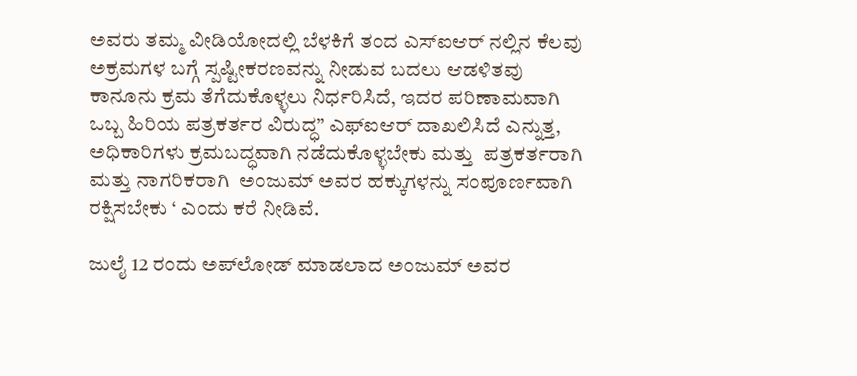ಅವರು ತಮ್ಮ ವೀಡಿಯೋದಲ್ಲಿ ಬೆಳಕಿಗೆ ತಂದ ಎಸ್‍ಐಆರ್ ನಲ್ಲಿನ ಕೆಲವು ಅಕ್ರಮಗಳ ಬಗ್ಗೆ ಸ್ಪಷ್ಟೀಕರಣವನ್ನು ನೀಡುವ ಬದಲು ಆಡಳಿತವು ಕಾನೂನು ಕ್ರಮ ತೆಗೆದುಕೊಳ್ಳಲು ನಿರ್ಧರಿಸಿದೆ, ಇದರ ಪರಿಣಾಮವಾಗಿ ಒಬ್ಬ ಹಿರಿಯ ಪತ್ರಕರ್ತರ ವಿರುದ್ಧ” ಎಫ್‌ಐಆರ್ ದಾಖಲಿಸಿದೆ ಎನ್ನುತ್ತ, ಅಧಿಕಾರಿಗಳು ಕ್ರಮಬದ್ಧವಾಗಿ ನಡೆದುಕೊಳ್ಳಬೇಕು ಮತ್ತು  ಪತ್ರಕರ್ತರಾಗಿ ಮತ್ತು ನಾಗರಿಕರಾಗಿ  ಅಂಜುಮ್ ಅವರ ಹಕ್ಕುಗಳನ್ನು ಸಂಪೂರ್ಣವಾಗಿ ರಕ್ಷಿಸಬೇಕು ‘ ಎಂದು ಕರೆ ನೀಡಿವೆ.

ಜುಲೈ 12 ರಂದು ಅಪ್‌ಲೋಡ್ ಮಾಡಲಾದ ಅಂಜುಮ್ ಅವರ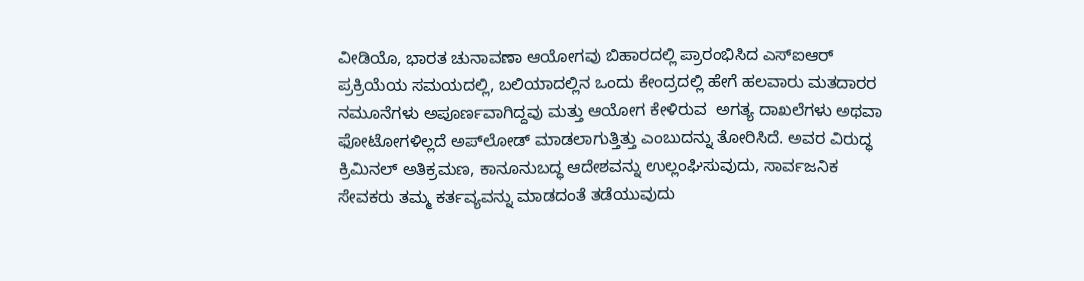ವೀಡಿಯೊ, ಭಾರತ ಚುನಾವಣಾ ಆಯೋಗವು ಬಿಹಾರದಲ್ಲಿ ಪ್ರಾರಂಭಿಸಿದ ಎಸ್‍ಐಆರ್‍ ಪ್ರಕ್ರಿಯೆಯ ಸಮಯದಲ್ಲಿ, ಬಲಿಯಾದಲ್ಲಿನ ಒಂದು ಕೇಂದ್ರದಲ್ಲಿ ಹೇಗೆ ಹಲವಾರು ಮತದಾರರ ನಮೂನೆಗಳು ಅಪೂರ್ಣವಾಗಿದ್ದವು ಮತ್ತು ಆಯೋಗ ಕೇಳಿರುವ  ಅಗತ್ಯ ದಾಖಲೆಗಳು ಅಥವಾ ಫೋಟೋಗಳಿಲ್ಲದೆ ಅಪ್‌ಲೋಡ್ ಮಾಡಲಾಗುತ್ತಿತ್ತು ಎಂಬುದನ್ನು ತೋರಿಸಿದೆ. ಅವರ ವಿರುದ್ಧ ಕ್ರಿಮಿನಲ್ ಅತಿಕ್ರಮಣ, ಕಾನೂನುಬದ್ಧ ಆದೇಶವನ್ನು ಉಲ್ಲಂಘಿಸುವುದು, ಸಾರ್ವಜನಿಕ ಸೇವಕರು ತಮ್ಮ ಕರ್ತವ್ಯವನ್ನು ಮಾಡದಂತೆ ತಡೆಯುವುದು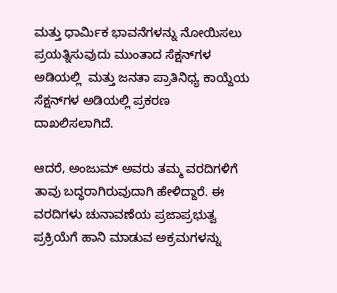ಮತ್ತು ಧಾರ್ಮಿಕ ಭಾವನೆಗಳನ್ನು ನೋಯಿಸಲು ಪ್ರಯತ್ನಿಸುವುದು ಮುಂತಾದ ಸೆಕ್ಷನ್‍ಗಳ ಅಡಿಯಲ್ಲಿ  ಮತ್ತು ಜನತಾ ಪ್ರಾತಿನಿಧ್ಯ ಕಾಯ್ದೆಯ ಸೆಕ್ಷನ್‍ಗಳ ಅಡಿಯಲ್ಲಿ ಪ್ರಕರಣ ದಾಖಲಿಸಲಾಗಿದೆ.

ಆದರೆ, ಅಂಜುಮ್ ಅವರು ತಮ್ಮ ವರದಿಗಳಿಗೆ ತಾವು ಬದ್ಧರಾಗಿರುವುದಾಗಿ ಹೇಳಿದ್ದಾರೆ. ಈ ವರದಿಗಳು ಚುನಾವಣೆಯ ಪ್ರಜಾಪ್ರಭುತ್ವ ಪ್ರಕ್ರಿಯೆಗೆ ಹಾನಿ ಮಾಡುವ ಅಕ್ರಮಗಳನ್ನು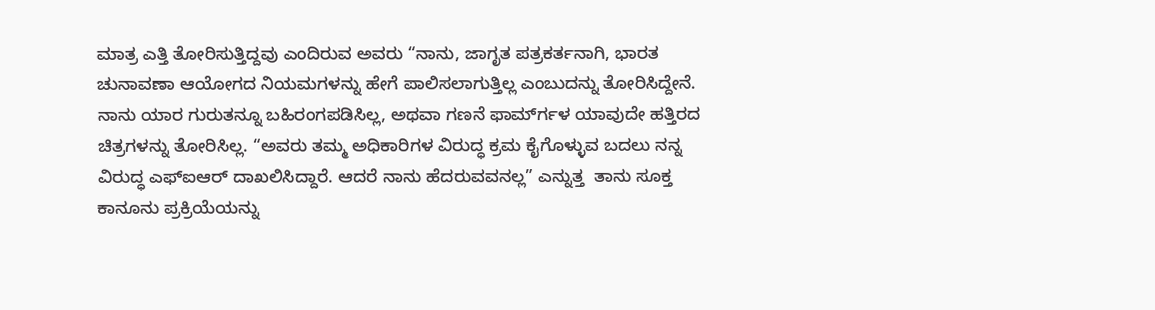ಮಾತ್ರ ಎತ್ತಿ ತೋರಿಸುತ್ತಿದ್ದವು ಎಂದಿರುವ ಅವರು “ನಾನು, ಜಾಗೃತ ಪತ್ರಕರ್ತನಾಗಿ, ಭಾರತ ಚುನಾವಣಾ ಆಯೋಗದ ನಿಯಮಗಳನ್ನು ಹೇಗೆ ಪಾಲಿಸಲಾಗುತ್ತಿಲ್ಲ ಎಂಬುದನ್ನು ತೋರಿಸಿದ್ದೇನೆ. ನಾನು ಯಾರ ಗುರುತನ್ನೂ ಬಹಿರಂಗಪಡಿಸಿಲ್ಲ, ಅಥವಾ ಗಣನೆ ಫಾರ್ಮ್‍ಗಳ ಯಾವುದೇ ಹತ್ತಿರದ ಚಿತ್ರಗಳನ್ನು ತೋರಿಸಿಲ್ಲ. “ಅವರು ತಮ್ಮ ಅಧಿಕಾರಿಗಳ ವಿರುದ್ಧ ಕ್ರಮ ಕೈಗೊಳ್ಳುವ ಬದಲು ನನ್ನ ವಿರುದ್ಧ ಎಫ್‌ಐಆರ್ ದಾಖಲಿಸಿದ್ದಾರೆ. ಆದರೆ ನಾನು ಹೆದರುವವನಲ್ಲ” ಎನ್ನುತ್ತ  ತಾನು ಸೂಕ್ತ ಕಾನೂನು ಪ್ರಕ್ರಿಯೆಯನ್ನು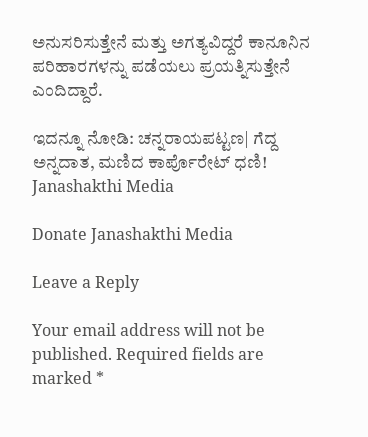ಅನುಸರಿಸುತ್ತೇನೆ ಮತ್ತು ಅಗತ್ಯವಿದ್ದರೆ ಕಾನೂನಿನ ಪರಿಹಾರಗಳನ್ನು ಪಡೆಯಲು ಪ್ರಯತ್ನಿಸುತ್ತೇನೆ ಎಂದಿದ್ದಾರೆ.

ಇದನ್ನೂ ನೋಡಿ: ಚನ್ನರಾಯಪಟ್ಟಣ| ಗೆದ್ದ ಅನ್ನದಾತ, ಮಣಿದ ಕಾರ್ಪೊರೇಟ್ ಧಣಿ! Janashakthi Media

Donate Janashakthi Media

Leave a Reply

Your email address will not be published. Required fields are marked *